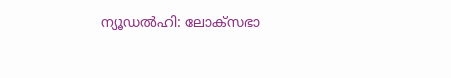ന്യൂഡൽഹി: ലോക്സഭാ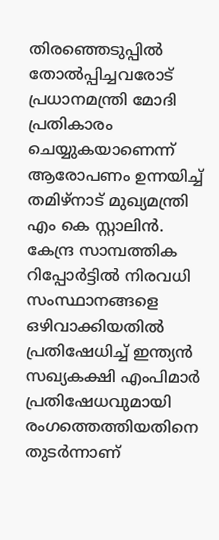തിരഞ്ഞെടുപ്പിൽ തോൽപ്പിച്ചവരോട് പ്രധാനമന്ത്രി മോദി പ്രതികാരം ചെയ്യുകയാണെന്ന് ആരോപണം ഉന്നയിച്ച് തമിഴ്നാട് മുഖ്യമന്ത്രി എം കെ സ്റ്റാലിൻ. കേന്ദ്ര സാമ്പത്തിക റിപ്പോർട്ടിൽ നിരവധി സംസ്ഥാനങ്ങളെ ഒഴിവാക്കിയതിൽ പ്രതിഷേധിച്ച് ഇന്ത്യൻ സഖ്യകക്ഷി എംപിമാർ പ്രതിഷേധവുമായി രംഗത്തെത്തിയതിനെ തുടർന്നാണ്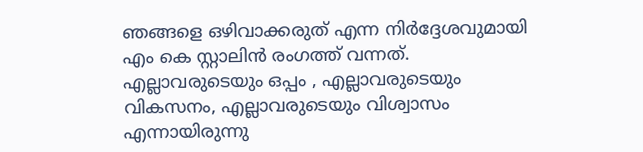ഞങ്ങളെ ഒഴിവാക്കരുത് എന്ന നിർദ്ദേശവുമായി എം കെ സ്റ്റാലിൻ രംഗത്ത് വന്നത്.
എല്ലാവരുടെയും ഒപ്പം , എല്ലാവരുടെയും വികസനം, എല്ലാവരുടെയും വിശ്വാസം എന്നായിരുന്നു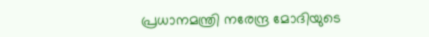പ്രധാനമന്ത്രി നരേന്ദ്ര മോദിയുടെ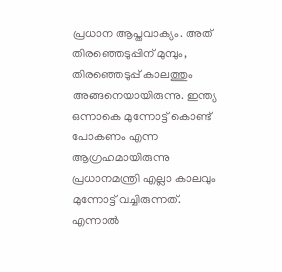പ്രധാന ആപ്തവാക്യം. അത് തിരഞ്ഞെടുപ്പിന് മുമ്പും, തിരഞ്ഞെടുപ്പ് കാലത്തും അങ്ങനെയായിരുന്നു. ഇന്ത്യ ഒന്നാകെ മുന്നോട്ട് കൊണ്ട് പോകണം എന്ന ആഗ്രഹമായിരുന്നു പ്രധാനമന്ത്രി എല്ലാ കാലവും മുന്നോട്ട് വച്ചിരുന്നത്. എന്നാൽ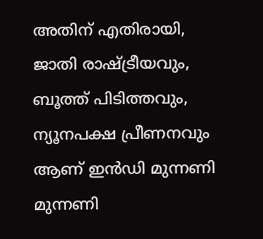അതിന് എതിരായി, ജാതി രാഷ്ട്രീയവും, ബൂത്ത് പിടിത്തവും, ന്യൂനപക്ഷ പ്രീണനവും ആണ് ഇൻഡി മുന്നണി മുന്നണി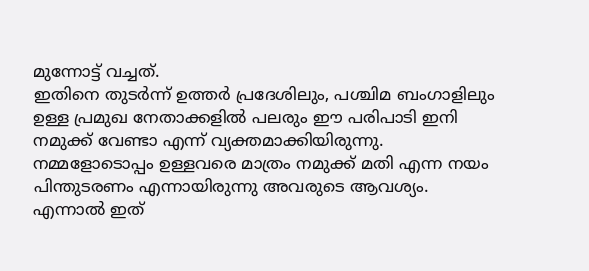മുന്നോട്ട് വച്ചത്.
ഇതിനെ തുടർന്ന് ഉത്തർ പ്രദേശിലും, പശ്ചിമ ബംഗാളിലും ഉള്ള പ്രമുഖ നേതാക്കളിൽ പലരും ഈ പരിപാടി ഇനി നമുക്ക് വേണ്ടാ എന്ന് വ്യക്തമാക്കിയിരുന്നു. നമ്മളോടൊപ്പം ഉള്ളവരെ മാത്രം നമുക്ക് മതി എന്ന നയം പിന്തുടരണം എന്നായിരുന്നു അവരുടെ ആവശ്യം. എന്നാൽ ഇത്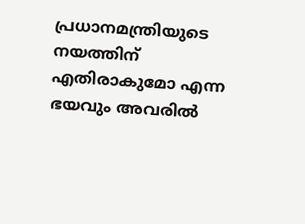പ്രധാനമന്ത്രിയുടെ നയത്തിന് എതിരാകുമോ എന്ന ഭയവും അവരിൽ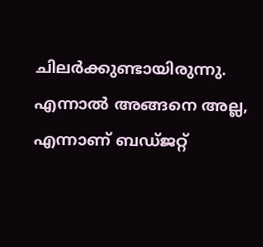ചിലർക്കുണ്ടായിരുന്നു.
എന്നാൽ അങ്ങനെ അല്ല, എന്നാണ് ബഡ്ജറ്റ്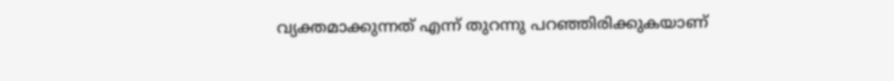വ്യക്തമാക്കുന്നത് എന്ന് തുറന്നു പറഞ്ഞിരിക്കുകയാണ്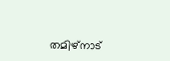തമിഴ്നാട്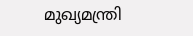മുഖ്യമന്ത്രി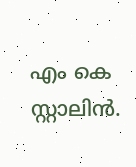എം കെ സ്റ്റാലിൻ.